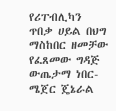የሪፐብሊካን ጥበቃ ሀይል በህግ ማስከበር ዘመቻው የፈጸመው ግዳጅ ውጤታማ ነበር- ሜጀር ጄኔራል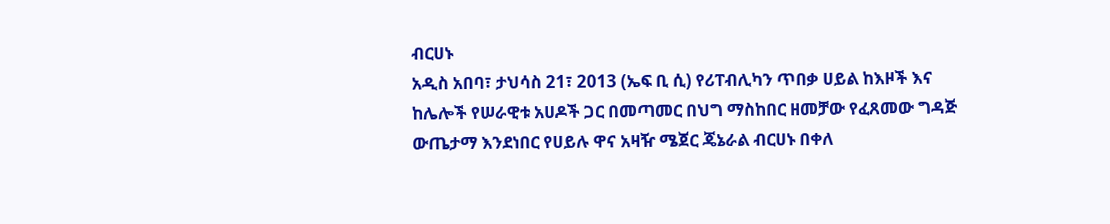ብርሀኑ
አዲስ አበባ፣ ታህሳስ 21፣ 2013 (ኤፍ ቢ ሲ) የሪፐብሊካን ጥበቃ ሀይል ከእዞች እና ከሌሎች የሠራዊቱ አሀዶች ጋር በመጣመር በህግ ማስከበር ዘመቻው የፈጸመው ግዳጅ ውጤታማ እንደነበር የሀይሉ ዋና አዛዥ ሜጀር ጄኔራል ብርሀኑ በቀለ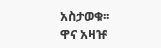አስታወቁ፡፡
ዋና አዛዡ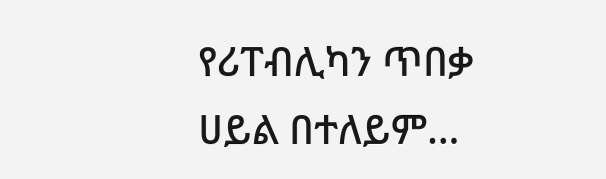የሪፐብሊካን ጥበቃ ሀይል በተለይም…